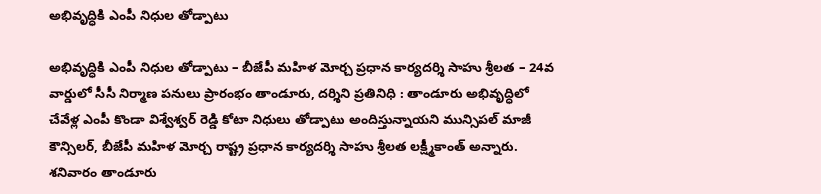అభివృద్ధికి ఎంపీ నిధుల తోడ్పాటు

అభివృద్ధికి ఎంపీ నిధుల తోడ్పాటు – బీజేపీ మహిళ మోర్చ ప్రధాన కార్యదర్శి సాహు శ్రీలత – 24వ వార్డులో సీసీ నిర్మాణ పనులు ప్రారంభం తాండూరు, దర్శిని ప్రతినిధి : తాండూరు అభివృద్ధిలో చేవేళ్ల ఎంపీ కొండా విశ్వేశ్వర్ రెడ్డి కోటా నిధులు తోడ్పాటు అందిస్తున్నాయని మున్సిపల్ మాజీ కౌన్సిలర్, బీజేపీ మహిళ మోర్చ రాష్ట్ర ప్రధాన కార్యదర్శి సాహు శ్రీలత లక్ష్మీకాంత్ అన్నారు. శనివారం తాండూరు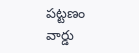పట్టణం వార్డు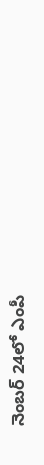నెంబర్ 24లో ఎంపీ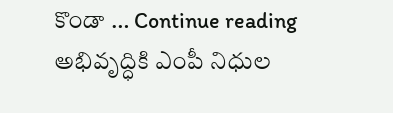కొండా … Continue reading అభివృద్ధికి ఎంపీ నిధుల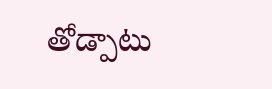తోడ్పాటు